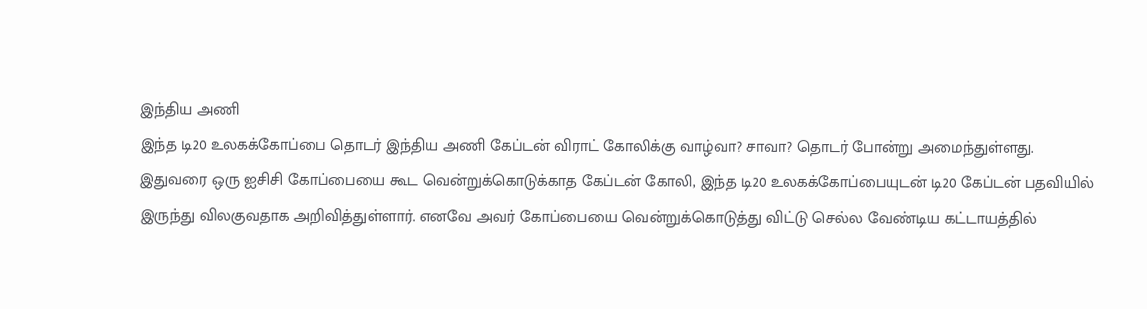இந்திய அணி
இந்த டி20 உலகக்கோப்பை தொடர் இந்திய அணி கேப்டன் விராட் கோலிக்கு வாழ்வா? சாவா? தொடர் போன்று அமைந்துள்ளது. இதுவரை ஒரு ஐசிசி கோப்பையை கூட வென்றுக்கொடுக்காத கேப்டன் கோலி, இந்த டி20 உலகக்கோப்பையுடன் டி20 கேப்டன் பதவியில் இருந்து விலகுவதாக அறிவித்துள்ளார். எனவே அவர் கோப்பையை வென்றுக்கொடுத்து விட்டு செல்ல வேண்டிய கட்டாயத்தில்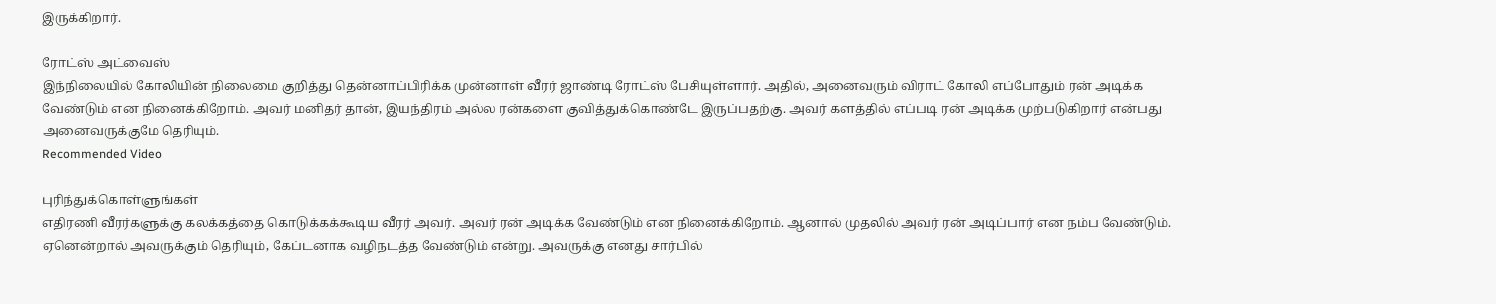இருக்கிறார்.

ரோட்ஸ் அட்வைஸ்
இந்நிலையில் கோலியின் நிலைமை குறித்து தென்னாப்பிரிக்க முன்னாள் வீரர் ஜாண்டி ரோட்ஸ் பேசியுள்ளார். அதில், அனைவரும் விராட் கோலி எப்போதும் ரன் அடிக்க வேண்டும் என நினைக்கிறோம். அவர் மனிதர் தான், இயந்திரம் அல்ல ரன்களை குவித்துக்கொண்டே இருப்பதற்கு. அவர் களத்தில் எப்படி ரன் அடிக்க முற்படுகிறார் என்பது அனைவருக்குமே தெரியும்.
Recommended Video

புரிந்துக்கொள்ளுங்கள்
எதிரணி வீரர்களுக்கு கலக்கத்தை கொடுக்கக்கூடிய வீரர் அவர். அவர் ரன் அடிக்க வேண்டும் என நினைக்கிறோம். ஆனால் முதலில் அவர் ரன் அடிப்பார் என நம்ப வேண்டும். ஏனென்றால் அவருக்கும் தெரியும், கேப்டனாக வழிநடத்த வேண்டும் என்று. அவருக்கு எனது சார்பில்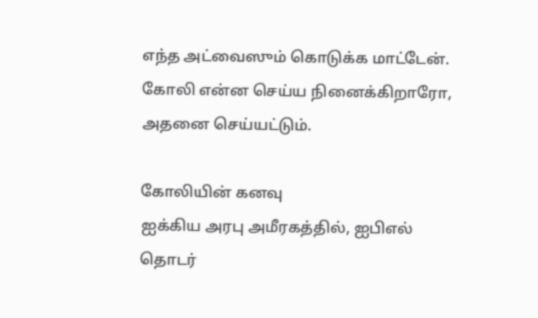எந்த அட்வைஸும் கொடுக்க மாட்டேன். கோலி என்ன செய்ய நினைக்கிறாரோ, அதனை செய்யட்டும்.

கோலியின் கனவு
ஐக்கிய அரபு அமீரகத்தில், ஐபிஎல் தொடர்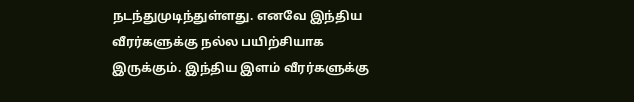நடந்துமுடிந்துள்ளது. எனவே இந்திய வீரர்களுக்கு நல்ல பயிற்சியாக இருக்கும். இந்திய இளம் வீரர்களுக்கு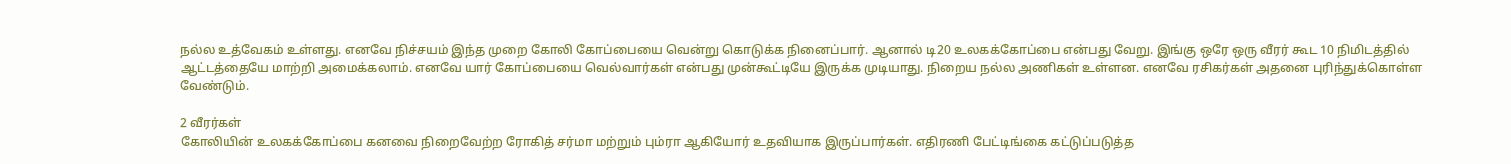நல்ல உத்வேகம் உள்ளது. எனவே நிச்சயம் இந்த முறை கோலி கோப்பையை வென்று கொடுக்க நினைப்பார். ஆனால் டி20 உலகக்கோப்பை என்பது வேறு. இங்கு ஒரே ஒரு வீரர் கூட 10 நிமிடத்தில் ஆட்டத்தையே மாற்றி அமைக்கலாம். எனவே யார் கோப்பையை வெல்வார்கள் என்பது முன்கூட்டியே இருக்க முடியாது. நிறைய நல்ல அணிகள் உள்ளன. எனவே ரசிகர்கள் அதனை புரிந்துக்கொள்ள வேண்டும்.

2 வீரர்கள்
கோலியின் உலகக்கோப்பை கனவை நிறைவேற்ற ரோகித் சர்மா மற்றும் பும்ரா ஆகியோர் உதவியாக இருப்பார்கள். எதிரணி பேட்டிங்கை கட்டுப்படுத்த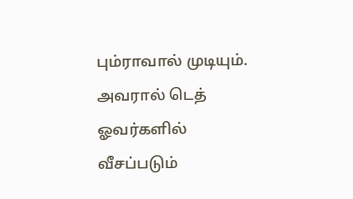பும்ராவால் முடியும். அவரால் டெத் ஓவர்களில் வீசப்படும்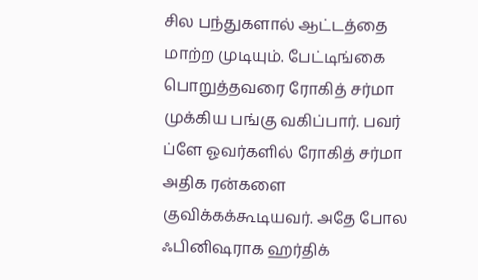சில பந்துகளால் ஆட்டத்தை மாற்ற முடியும். பேட்டிங்கை பொறுத்தவரை ரோகித் சர்மா முக்கிய பங்கு வகிப்பார். பவர் ப்ளே ஓவர்களில் ரோகித் சர்மா அதிக ரன்களை குவிக்கக்கூடியவர். அதே போல ஃபினிஷராக ஹர்திக்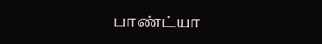பாண்ட்யா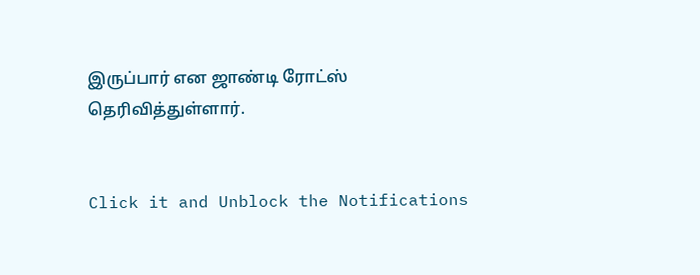இருப்பார் என ஜாண்டி ரோட்ஸ் தெரிவித்துள்ளார்.


Click it and Unblock the Notifications